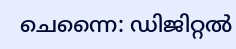ചെന്നൈ: ഡിജിറ്റല്‍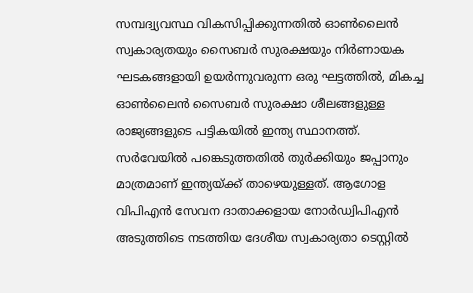സമ്പദ്വ്യവസ്ഥ വികസിപ്പിക്കുന്നതില്‍ ഓണ്‍ലൈന്‍ സ്വകാര്യതയും സൈബര്‍ സുരക്ഷയും നിര്‍ണായക ഘടകങ്ങളായി ഉയര്‍ന്നുവരുന്ന ഒരു ഘട്ടത്തില്‍, മികച്ച ഓണ്‍ലൈന്‍ സൈബര്‍ സുരക്ഷാ ശീലങ്ങളുള്ള രാജ്യങ്ങളുടെ പട്ടികയില്‍ ഇന്ത്യ സ്ഥാനത്ത്. സര്‍വേയില്‍ പങ്കെടുത്തതില്‍ തുര്‍ക്കിയും ജപ്പാനും മാത്രമാണ് ഇന്ത്യയ്ക്ക് താഴെയുള്ളത്. ആഗോള വിപിഎന്‍ സേവന ദാതാക്കളായ നോര്‍ഡ്വിപിഎന്‍ അടുത്തിടെ നടത്തിയ ദേശീയ സ്വകാര്യതാ ടെസ്റ്റില്‍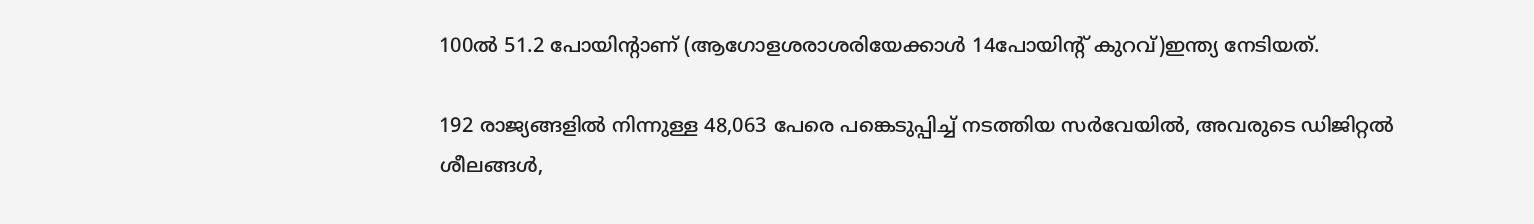100ല്‍ 51.2 പോയിന്റാണ് (ആഗോളശരാശരിയേക്കാള്‍ 14പോയിന്റ് കുറവ്)ഇന്ത്യ നേടിയത്.

192 രാജ്യങ്ങളില്‍ നിന്നുള്ള 48,063 പേരെ പങ്കെടുപ്പിച്ച് നടത്തിയ സര്‍വേയില്‍, അവരുടെ ഡിജിറ്റല്‍ ശീലങ്ങള്‍,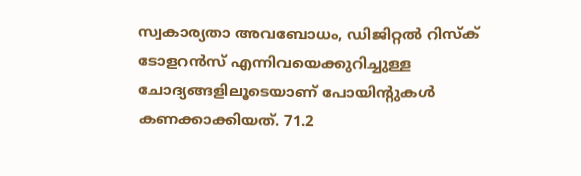സ്വകാര്യതാ അവബോധം, ഡിജിറ്റല്‍ റിസ്‌ക് ടോളറന്‍സ് എന്നിവയെക്കുറിച്ചുള്ള ചോദ്യങ്ങളിലൂടെയാണ് പോയിന്റുകള്‍ കണക്കാക്കിയത്. 71.2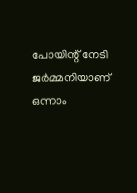പോയിന്റ് നേടി ജര്‍മ്മനിയാണ് ഒന്നാം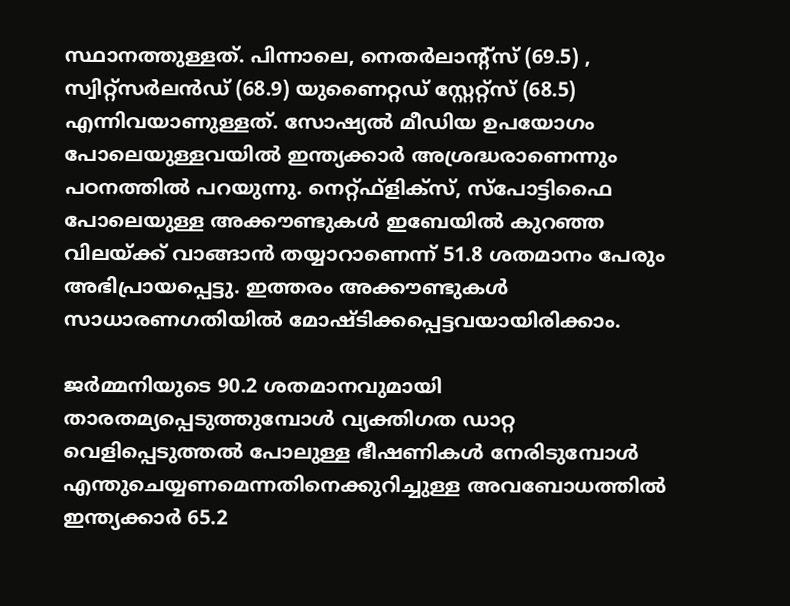സ്ഥാനത്തുള്ളത്. പിന്നാലെ, നെതര്‍ലാന്റ്‌സ് (69.5) , സ്വിറ്റ്‌സര്‍ലന്‍ഡ് (68.9) യുണൈറ്റഡ് സ്റ്റേറ്റ്‌സ് (68.5) എന്നിവയാണുള്ളത്. സോഷ്യല്‍ മീഡിയ ഉപയോഗം പോലെയുള്ളവയില്‍ ഇന്ത്യക്കാര്‍ അശ്രദ്ധരാണെന്നും പഠനത്തില്‍ പറയുന്നു. നെറ്റ്ഫ്‌ളിക്‌സ്, സ്‌പോട്ടിഫൈ പോലെയുള്ള അക്കൗണ്ടുകള്‍ ഇബേയില്‍ കുറഞ്ഞ വിലയ്ക്ക് വാങ്ങാന്‍ തയ്യാറാണെന്ന് 51.8 ശതമാനം പേരും അഭിപ്രായപ്പെട്ടു. ഇത്തരം അക്കൗണ്ടുകള്‍ സാധാരണഗതിയില്‍ മോഷ്ടിക്കപ്പെട്ടവയായിരിക്കാം.

ജര്‍മ്മനിയുടെ 90.2 ശതമാനവുമായി താരതമ്യപ്പെടുത്തുമ്പോള്‍ വ്യക്തിഗത ഡാറ്റ വെളിപ്പെടുത്തല്‍ പോലുള്ള ഭീഷണികള്‍ നേരിടുമ്പോള്‍ എന്തുചെയ്യണമെന്നതിനെക്കുറിച്ചുള്ള അവബോധത്തില്‍ ഇന്ത്യക്കാര്‍ 65.2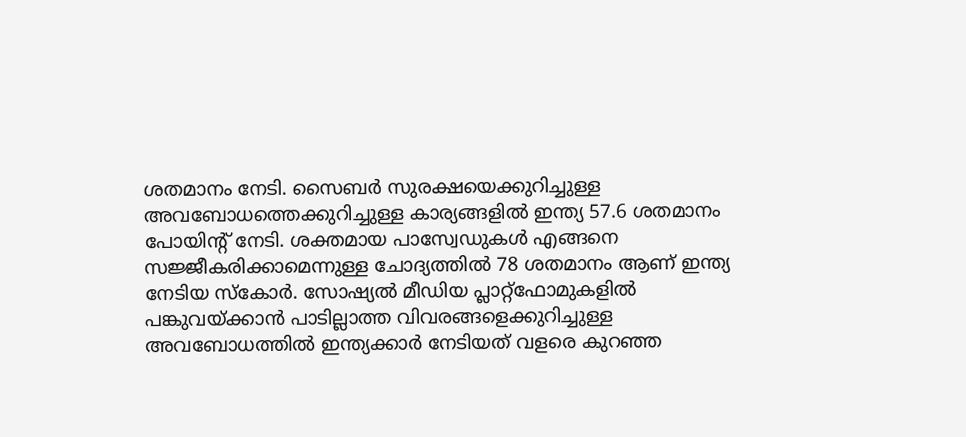ശതമാനം നേടി. സൈബര്‍ സുരക്ഷയെക്കുറിച്ചുള്ള അവബോധത്തെക്കുറിച്ചുള്ള കാര്യങ്ങളില്‍ ഇന്ത്യ 57.6 ശതമാനം പോയിന്റ് നേടി. ശക്തമായ പാസ്വേഡുകള്‍ എങ്ങനെ സജ്ജീകരിക്കാമെന്നുള്ള ചോദ്യത്തില്‍ 78 ശതമാനം ആണ് ഇന്ത്യ നേടിയ സ്‌കോര്‍. സോഷ്യല്‍ മീഡിയ പ്ലാറ്റ്ഫോമുകളില്‍ പങ്കുവയ്ക്കാന്‍ പാടില്ലാത്ത വിവരങ്ങളെക്കുറിച്ചുള്ള അവബോധത്തില്‍ ഇന്ത്യക്കാര്‍ നേടിയത് വളരെ കുറഞ്ഞ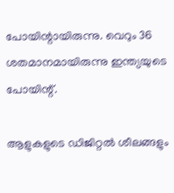പോയിന്റായിരുന്നു. വെറും 36 ശതമാനമായിരുന്നു ഇന്ത്യയുടെ പോയിന്റ്.

ആളുകളുടെ ഡിജിറ്റല്‍ ശീലങ്ങളും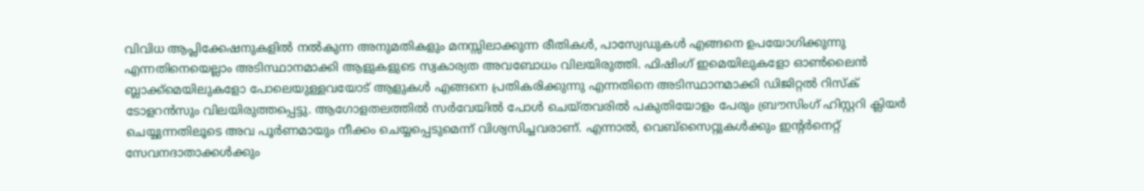വിവിധ ആപ്ലിക്കേഷനുകളില്‍ നല്‍കുന്ന അനുമതികളും മനസ്സിലാക്കുന്ന രീതികള്‍, പാസ്വേഡുകള്‍ എങ്ങനെ ഉപയോഗിക്കുന്നു എന്നതിനെയെല്ലാം അടിസ്ഥാനമാക്കി ആളുകളുടെ സ്വകാര്യത അവബോധം വിലയിരുത്തി. ഫിഷിംഗ് ഇമെയിലുകളോ ഓണ്‍ലൈന്‍ ബ്ലാക്ക്‌മെയിലുകളോ പോലെയുള്ളവയോട് ആളുകള്‍ എങ്ങനെ പ്രതികരിക്കുന്നു എന്നതിനെ അടിസ്ഥാനമാക്കി ഡിജിറ്റല്‍ റിസ്‌ക് ടോളറന്‍സും വിലയിരുത്തപ്പെട്ടു. ആഗോളതലത്തില്‍ സര്‍വേയില്‍ പോള്‍ ചെയ്തവരില്‍ പകുതിയോളം പേരും ബ്രൗസിംഗ് ഹിസ്റ്ററി ക്ലിയര്‍ ചെയ്യുന്നതിലൂടെ അവ പൂര്‍ണമായും നീക്കം ചെയ്യപ്പെടുമെന്ന് വിശ്വസിച്ചവരാണ്. എന്നാല്‍, വെബ്സൈറ്റുകള്‍ക്കും ഇന്റര്‍നെറ്റ് സേവനദാതാക്കള്‍ക്കും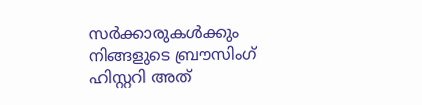സര്‍ക്കാരുകള്‍ക്കും നിങ്ങളുടെ ബ്രൗസിംഗ് ഹിസ്റ്ററി അത്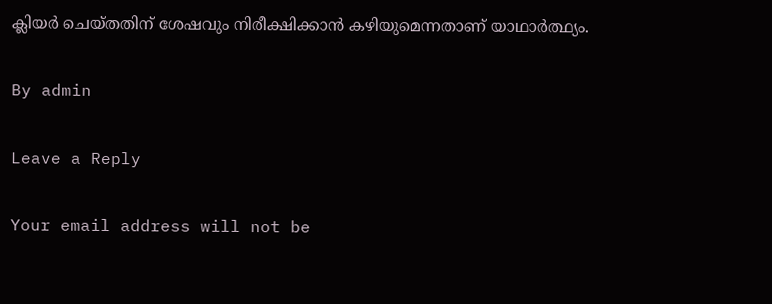ക്ലിയര്‍ ചെയ്തതിന് ശേഷവും നിരീക്ഷിക്കാന്‍ കഴിയുമെന്നതാണ് യാഥാര്‍ത്ഥ്യം.

By admin

Leave a Reply

Your email address will not be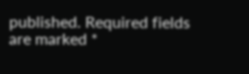published. Required fields are marked *